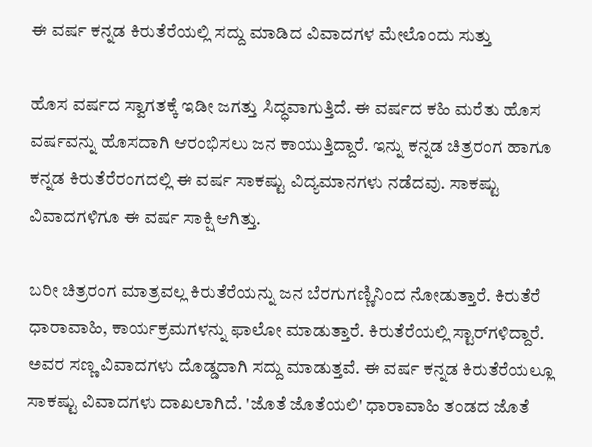ಈ ವರ್ಷ ಕನ್ನಡ ಕಿರುತೆರೆಯಲ್ಲಿ ಸದ್ದು ಮಾಡಿದ ವಿವಾದಗಳ ಮೇಲೊಂದು ಸುತ್ತು

ಹೊಸ ವರ್ಷದ ಸ್ವಾಗತಕ್ಕೆ ಇಡೀ ಜಗತ್ತು ಸಿದ್ಧವಾಗುತ್ತಿದೆ. ಈ ವರ್ಷದ ಕಹಿ ಮರೆತು ಹೊಸ ವರ್ಷವನ್ನು ಹೊಸದಾಗಿ ಆರಂಭಿಸಲು ಜನ ಕಾಯುತ್ತಿದ್ದಾರೆ. ಇನ್ನು ಕನ್ನಡ ಚಿತ್ರರಂಗ ಹಾಗೂ ಕನ್ನಡ ಕಿರುತೆರೆರಂಗದಲ್ಲಿ ಈ ವರ್ಷ ಸಾಕಷ್ಟು ವಿದ್ಯಮಾನಗಳು ನಡೆದವು. ಸಾಕಷ್ಟು ವಿವಾದಗಳಿಗೂ ಈ ವರ್ಷ ಸಾಕ್ಷಿ ಆಗಿತ್ತು.

ಬರೀ ಚಿತ್ರರಂಗ ಮಾತ್ರವಲ್ಲ ಕಿರುತೆರೆಯನ್ನು ಜನ ಬೆರಗುಗಣ್ಣಿನಿಂದ ನೋಡುತ್ತಾರೆ. ಕಿರುತೆರೆ ಧಾರಾವಾಹಿ, ಕಾರ್ಯಕ್ರಮಗಳನ್ನು ಫಾಲೋ ಮಾಡುತ್ತಾರೆ. ಕಿರುತೆರೆಯಲ್ಲಿ ಸ್ಟಾರ್‌ಗಳಿದ್ದಾರೆ. ಅವರ ಸಣ್ಣ ವಿವಾದಗಳು ದೊಡ್ಡದಾಗಿ ಸದ್ದು ಮಾಡುತ್ತವೆ. ಈ ವರ್ಷ ಕನ್ನಡ ಕಿರುತೆರೆಯಲ್ಲೂ ಸಾಕಷ್ಟು ವಿವಾದಗಳು ದಾಖಲಾಗಿದೆ. 'ಜೊತೆ ಜೊತೆಯಲಿ' ಧಾರಾವಾಹಿ ತಂಡದ ಜೊತೆ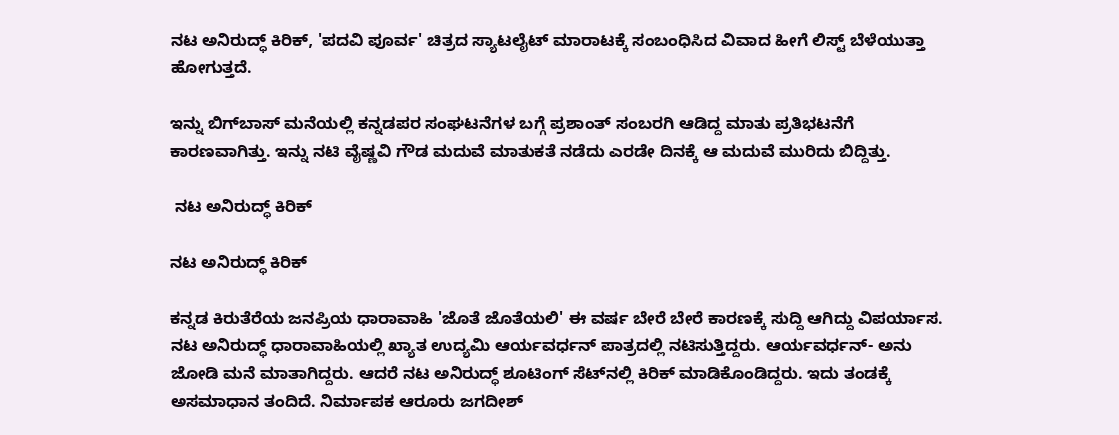ನಟ ಅನಿರುದ್ಧ್ ಕಿರಿಕ್, 'ಪದವಿ ಪೂರ್ವ' ಚಿತ್ರದ ಸ್ಯಾಟಲೈಟ್ ಮಾರಾಟಕ್ಕೆ ಸಂಬಂಧಿಸಿದ ವಿವಾದ ಹೀಗೆ ಲಿಸ್ಟ್ ಬೆಳೆಯುತ್ತಾ ಹೋಗುತ್ತದೆ.

ಇನ್ನು ಬಿಗ್‌ಬಾಸ್ ಮನೆಯಲ್ಲಿ ಕನ್ನಡಪರ ಸಂಘಟನೆಗಳ ಬಗ್ಗೆ ಪ್ರಶಾಂತ್ ಸಂಬರಗಿ ಆಡಿದ್ದ ಮಾತು ಪ್ರತಿಭಟನೆಗೆ ಕಾರಣವಾಗಿತ್ತು. ಇನ್ನು ನಟಿ ವೈಷ್ಣವಿ ಗೌಡ ಮದುವೆ ಮಾತುಕತೆ ನಡೆದು ಎರಡೇ ದಿನಕ್ಕೆ ಆ ಮದುವೆ ಮುರಿದು ಬಿದ್ದಿತ್ತು.

 ನಟ ಅನಿರುದ್ಧ್ ಕಿರಿಕ್

ನಟ ಅನಿರುದ್ಧ್ ಕಿರಿಕ್

ಕನ್ನಡ ಕಿರುತೆರೆಯ ಜನಪ್ರಿಯ ಧಾರಾವಾಹಿ 'ಜೊತೆ ಜೊತೆಯಲಿ' ಈ ವರ್ಷ ಬೇರೆ ಬೇರೆ ಕಾರಣಕ್ಕೆ ಸುದ್ದಿ ಆಗಿದ್ದು ವಿಪರ್ಯಾಸ. ನಟ ಅನಿರುದ್ಧ್ ಧಾರಾವಾಹಿಯಲ್ಲಿ ಖ್ಯಾತ ಉದ್ಯಮಿ ಆರ್ಯವರ್ಧನ್ ಪಾತ್ರದಲ್ಲಿ ನಟಿಸುತ್ತಿದ್ದರು. ಆರ್ಯವರ್ಧನ್- ಅನು ಜೋಡಿ ಮನೆ ಮಾತಾಗಿದ್ದರು. ಆದರೆ ನಟ ಅನಿರುದ್ಧ್ ಶೂಟಿಂಗ್‌ ಸೆಟ್‌ನಲ್ಲಿ ಕಿರಿಕ್ ಮಾಡಿಕೊಂಡಿದ್ದರು. ಇದು ತಂಡಕ್ಕೆ ಅಸಮಾಧಾನ ತಂದಿದೆ. ನಿರ್ಮಾಪಕ ಆರೂರು ಜಗದೀಶ್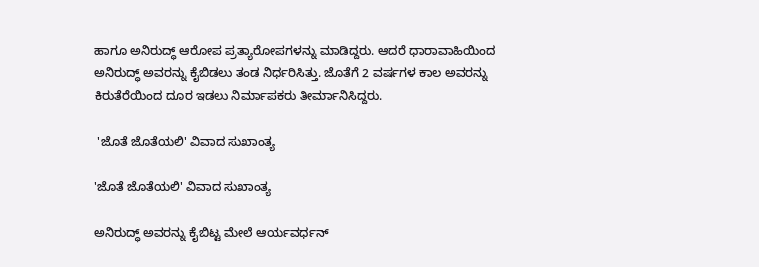ಹಾಗೂ ಅನಿರುದ್ಧ್ ಆರೋಪ ಪ್ರತ್ಯಾರೋಪಗಳನ್ನು ಮಾಡಿದ್ದರು. ಆದರೆ ಧಾರಾವಾಹಿಯಿಂದ ಅನಿರುದ್ಧ್ ಅವರನ್ನು ಕೈಬಿಡಲು ತಂಡ ನಿರ್ಧರಿಸಿತ್ತು. ಜೊತೆಗೆ 2 ವರ್ಷಗಳ ಕಾಲ ಅವರನ್ನು ಕಿರುತೆರೆಯಿಂದ ದೂರ ಇಡಲು ನಿರ್ಮಾಪಕರು ತೀರ್ಮಾನಿಸಿದ್ದರು.

 'ಜೊತೆ ಜೊತೆಯಲಿ' ವಿವಾದ ಸುಖಾಂತ್ಯ

'ಜೊತೆ ಜೊತೆಯಲಿ' ವಿವಾದ ಸುಖಾಂತ್ಯ

ಅನಿರುದ್ಧ್ ಅವರನ್ನು ಕೈಬಿಟ್ಟ ಮೇಲೆ ಆರ್ಯವರ್ಧನ್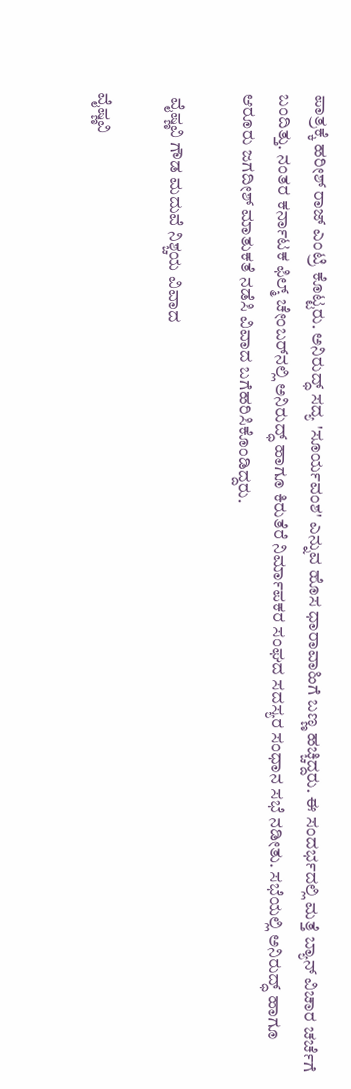ಪಾತ್ರಕ್ಕೆ ಹರೀಶ್‌ ರಾಜ್ ಎಂಟ್ರಿ ಕೊಟ್ಟರು. ಅನಿರುದ್ಧ್ ಸದ್ಯ 'ಸೂರ್ಯವಂಶ' ಎನ್ನುವ ಹೊಸ ಧಾರಾವಾಹಿಗೆ ಬಣ್ಣ ಹಚ್ಚಿದ್ದರು. ಈ ಸಂದರ್ಭದಲ್ಲಿ ಮತ್ತೆ ಬ್ಯಾನ್ ವಿಚಾರ ಚರ್ಚೆಗೆ ಬಂದಿತ್ತು. ನಂತರ ಕರ್ನಾಟಕ ಫಿಲ್ಮ್ ಚೇಂಬರ್‌ನಲ್ಲಿ ಅನಿರುದ್ಧ್ ಹಾಗೂ ಕಿರುತೆರೆ ನಿರ್ಮಾಪಕರ ಸಂಘದ ಸದಸ್ಯರ ಸಂಧಾನ ಸಭೆ ನಡೀತು. ಸಭೆಯಲ್ಲಿ ಅನಿರುದ್ಧ್ ಹಾಗೂ ಆರೂರು ಜಗದೀಶ್ ಮಾತುಕತೆ ನಡೆಸಿ ವಿವಾದ ಬಗೆಹರಿಸಿಕೊಂಡಿದ್ದರು.

 ವೈಷ್ಣವಿ ಗೌಡ ಮದುವೆ ನಿಶ್ಚಯ ವಿವಾದ

ವೈಷ್ಣವಿ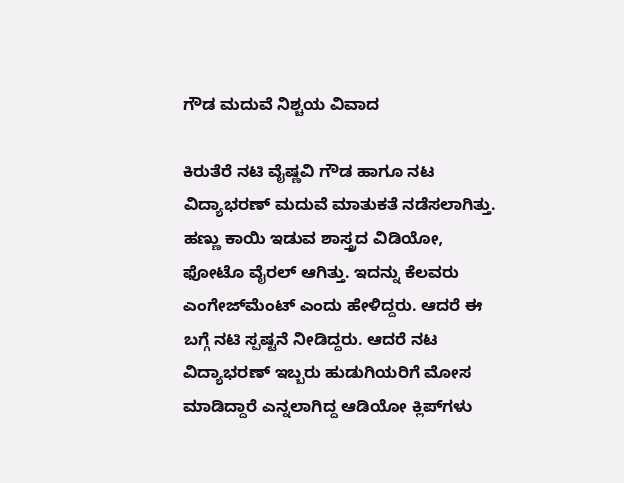ಗೌಡ ಮದುವೆ ನಿಶ್ಚಯ ವಿವಾದ

ಕಿರುತೆರೆ ನಟಿ ವೈಷ್ಣವಿ ಗೌಡ ಹಾಗೂ ನಟ ವಿದ್ಯಾಭರಣ್ ಮದುವೆ ಮಾತುಕತೆ ನಡೆಸಲಾಗಿತ್ತು. ಹಣ್ಣು ಕಾಯಿ ಇಡುವ ಶಾಸ್ತ್ರದ ವಿಡಿಯೋ, ಫೋಟೊ ವೈರಲ್ ಆಗಿತ್ತು. ಇದನ್ನು ಕೆಲವರು ಎಂಗೇಜ್‌ಮೆಂಟ್ ಎಂದು ಹೇಳಿದ್ದರು. ಆದರೆ ಈ ಬಗ್ಗೆ ನಟಿ ಸ್ಪಷ್ಟನೆ ನೀಡಿದ್ದರು. ಆದರೆ ನಟ ವಿದ್ಯಾಭರಣ್ ಇಬ್ಬರು ಹುಡುಗಿಯರಿಗೆ ಮೋಸ ಮಾಡಿದ್ದಾರೆ ಎನ್ನಲಾಗಿದ್ದ ಆಡಿಯೋ ಕ್ಲಿಪ್‌ಗಳು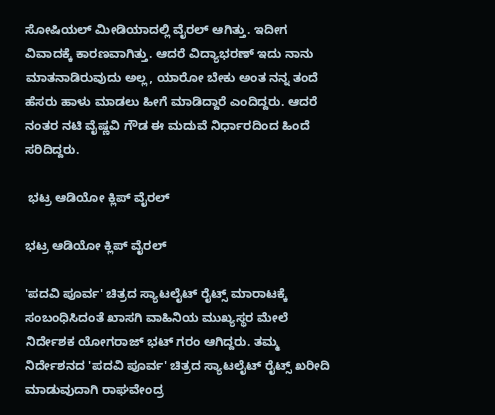ಸೋಷಿಯಲ್ ಮೀಡಿಯಾದಲ್ಲಿ ವೈರಲ್ ಆಗಿತ್ತು. ಇದೀಗ ವಿವಾದಕ್ಕೆ ಕಾರಣವಾಗಿತ್ತು. ಆದರೆ ವಿದ್ಯಾಭರಣ್ ಇದು ನಾನು ಮಾತನಾಡಿರುವುದು ಅಲ್ಲ, ಯಾರೋ ಬೇಕು ಅಂತ ನನ್ನ ತಂದೆ ಹೆಸರು ಹಾಳು ಮಾಡಲು ಹೀಗೆ ಮಾಡಿದ್ದಾರೆ ಎಂದಿದ್ದರು. ಆದರೆ ನಂತರ ನಟಿ ವೈಷ್ಣವಿ ಗೌಡ ಈ ಮದುವೆ ನಿರ್ಧಾರದಿಂದ ಹಿಂದೆ ಸರಿದಿದ್ದರು.

 ಭಟ್ರ ಆಡಿಯೋ ಕ್ಲಿಪ್ ವೈರಲ್

ಭಟ್ರ ಆಡಿಯೋ ಕ್ಲಿಪ್ ವೈರಲ್

'ಪದವಿ ಪೂರ್ವ' ಚಿತ್ರದ ಸ್ಯಾಟಲೈಟ್ ರೈಟ್ಸ್ ಮಾರಾಟಕ್ಕೆ ಸಂಬಂಧಿಸಿದಂತೆ ಖಾಸಗಿ ವಾಹಿನಿಯ ಮುಖ್ಯಸ್ಥರ ಮೇಲೆ ನಿರ್ದೇಶಕ ಯೋಗರಾಜ್ ಭಟ್ ಗರಂ ಆಗಿದ್ದರು. ತಮ್ಮ ನಿರ್ದೇಶನದ 'ಪದವಿ ಪೂರ್ವ' ಚಿತ್ರದ ಸ್ಯಾಟಲೈಟ್ ರೈಟ್ಸ್ ಖರೀದಿ ಮಾಡುವುದಾಗಿ ರಾಘವೇಂದ್ರ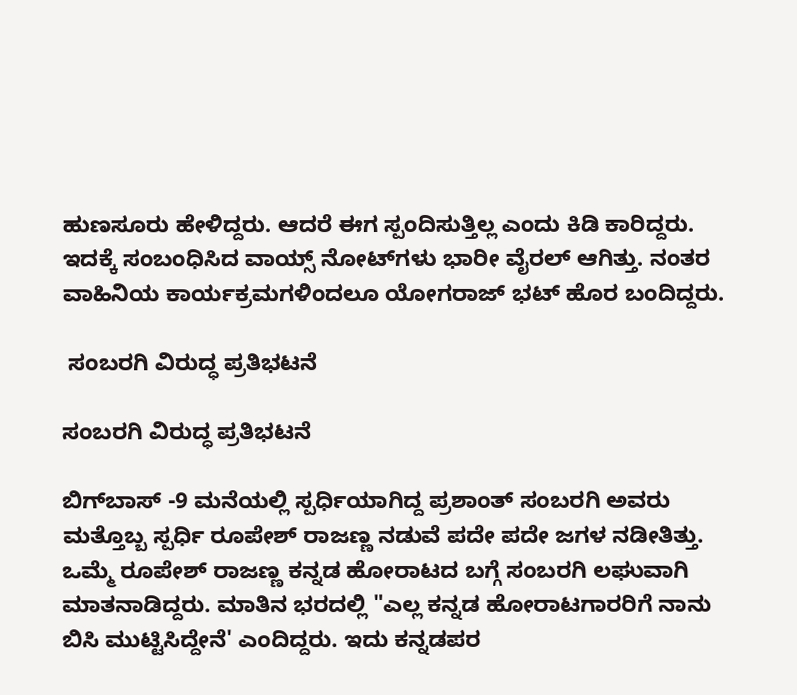ಹುಣಸೂರು ಹೇಳಿದ್ದರು. ಆದರೆ ಈಗ ಸ್ಪಂದಿಸುತ್ತಿಲ್ಲ ಎಂದು ಕಿಡಿ ಕಾರಿದ್ದರು. ಇದಕ್ಕೆ ಸಂಬಂಧಿಸಿದ ವಾಯ್ಸ್‌ ನೋಟ್‌ಗಳು ಭಾರೀ ವೈರಲ್ ಆಗಿತ್ತು. ನಂತರ ವಾಹಿನಿಯ ಕಾರ್ಯಕ್ರಮಗಳಿಂದಲೂ ಯೋಗರಾಜ್ ಭಟ್ ಹೊರ ಬಂದಿದ್ದರು.

 ಸಂಬರಗಿ ವಿರುದ್ಧ ಪ್ರತಿಭಟನೆ

ಸಂಬರಗಿ ವಿರುದ್ಧ ಪ್ರತಿಭಟನೆ

ಬಿಗ್‌ಬಾಸ್‌ -9 ಮನೆಯಲ್ಲಿ ಸ್ಪರ್ಧಿಯಾಗಿದ್ದ ಪ್ರಶಾಂತ್ ಸಂಬರಗಿ ಅವರು ಮತ್ತೊಬ್ಬ ಸ್ಪರ್ಧಿ ರೂಪೇಶ್ ರಾಜಣ್ಣ ನಡುವೆ ಪದೇ ಪದೇ ಜಗಳ ನಡೀತಿತ್ತು. ಒಮ್ಮೆ ರೂಪೇಶ್ ರಾಜಣ್ಣ ಕನ್ನಡ ಹೋರಾಟದ ಬಗ್ಗೆ ಸಂಬರಗಿ ಲಘುವಾಗಿ ಮಾತನಾಡಿದ್ದರು. ಮಾತಿನ ಭರದಲ್ಲಿ "ಎಲ್ಲ ಕನ್ನಡ ಹೋರಾಟಗಾರರಿಗೆ ನಾನು ಬಿಸಿ ಮುಟ್ಟಿಸಿದ್ದೇನೆ' ಎಂದಿದ್ದರು. ಇದು ಕನ್ನಡಪರ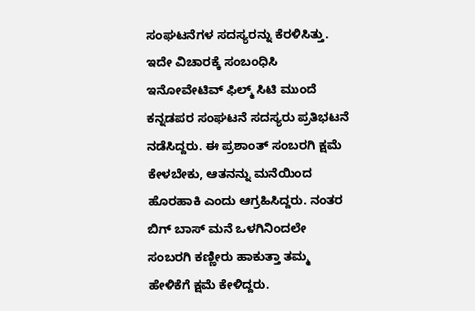ಸಂಘಟನೆಗಳ ಸದಸ್ಯರನ್ನು ಕೆರಳಿಸಿತ್ತು. ಇದೇ ವಿಚಾರಕ್ಕೆ ಸಂಬಂಧಿಸಿ ಇನೋವೇಟಿವ್ ಫಿಲ್ಮ್‌ ಸಿಟಿ ಮುಂದೆ ಕನ್ನಡಪರ ಸಂಘಟನೆ ಸದಸ್ಯರು ಪ್ರತಿಭಟನೆ ನಡೆಸಿದ್ದರು. ಈ ಪ್ರಶಾಂತ್ ಸಂಬರಗಿ ಕ್ಷಮೆ ಕೇಳಬೇಕು, ಆತನನ್ನು ಮನೆಯಿಂದ ಹೊರಹಾಕಿ ಎಂದು ಆಗ್ರಹಿಸಿದ್ದರು. ನಂತರ ಬಿಗ್‌ ಬಾಸ್ ಮನೆ ಒಳಗಿನಿಂದಲೇ ಸಂಬರಗಿ ಕಣ್ಣೀರು ಹಾಕುತ್ತಾ ತಮ್ಮ ಹೇಳಿಕೆಗೆ ಕ್ಷಮೆ ಕೇಳಿದ್ದರು.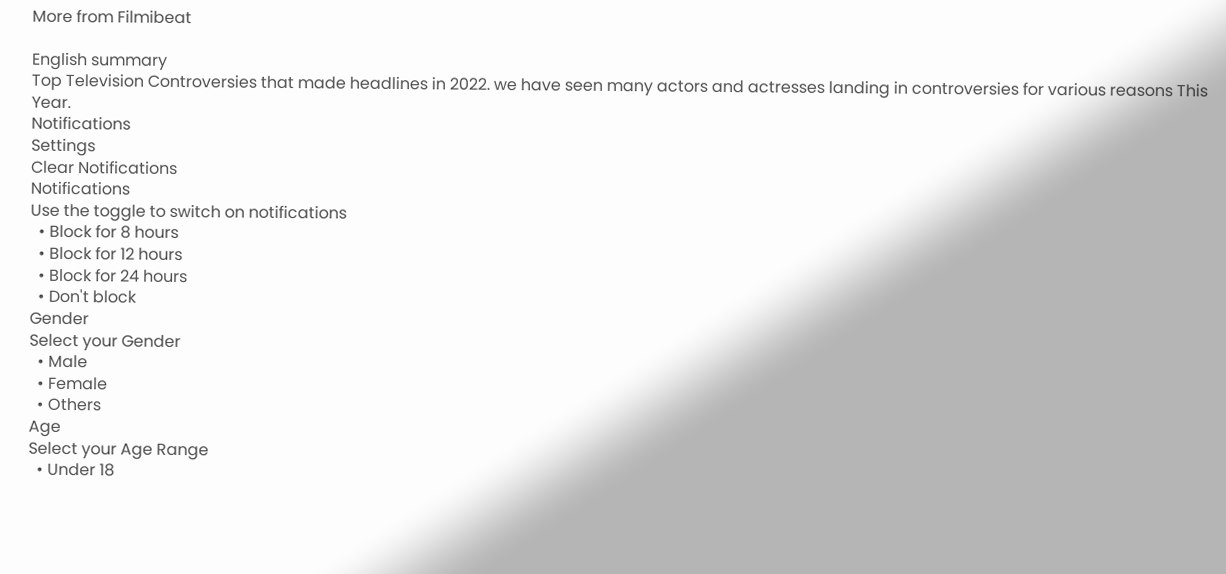More from Filmibeat

English summary
Top Television Controversies that made headlines in 2022. we have seen many actors and actresses landing in controversies for various reasons This Year.
Notifications
Settings
Clear Notifications
Notifications
Use the toggle to switch on notifications
  • Block for 8 hours
  • Block for 12 hours
  • Block for 24 hours
  • Don't block
Gender
Select your Gender
  • Male
  • Female
  • Others
Age
Select your Age Range
  • Under 18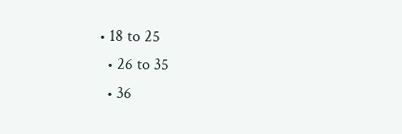• 18 to 25
  • 26 to 35
  • 36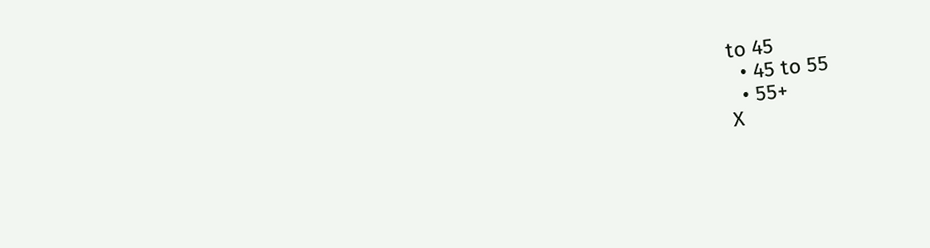to 45
  • 45 to 55
  • 55+
X